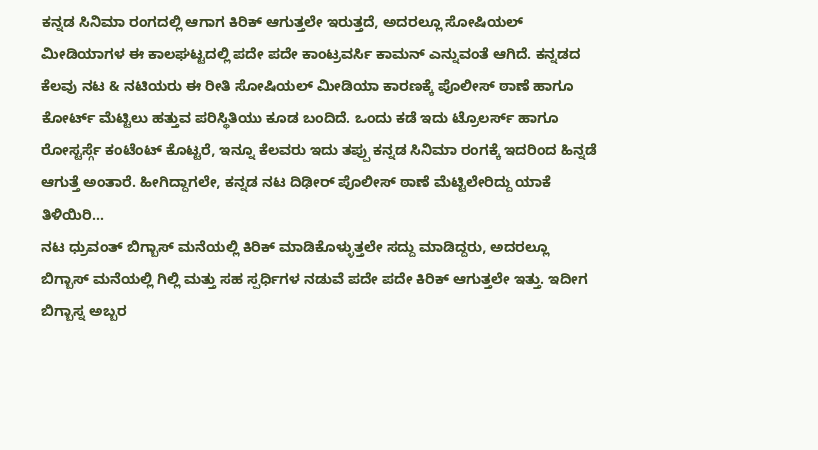ಕನ್ನಡ ಸಿನಿಮಾ ರಂಗದಲ್ಲಿ ಆಗಾಗ ಕಿರಿಕ್ ಆಗುತ್ತಲೇ ಇರುತ್ತದೆ, ಅದರಲ್ಲೂ ಸೋಷಿಯಲ್ ಮೀಡಿಯಾಗಳ ಈ ಕಾಲಘಟ್ಟದಲ್ಲಿ ಪದೇ ಪದೇ ಕಾಂಟ್ರವರ್ಸಿ ಕಾಮನ್ ಎನ್ನುವಂತೆ ಆಗಿದೆ. ಕನ್ನಡದ ಕೆಲವು ನಟ & ನಟಿಯರು ಈ ರೀತಿ ಸೋಷಿಯಲ್ ಮೀಡಿಯಾ ಕಾರಣಕ್ಕೆ ಪೊಲೀಸ್ ಠಾಣೆ ಹಾಗೂ ಕೋರ್ಟ್ ಮೆಟ್ಟಿಲು ಹತ್ತುವ ಪರಿಸ್ಥಿತಿಯು ಕೂಡ ಬಂದಿದೆ. ಒಂದು ಕಡೆ ಇದು ಟ್ರೊಲರ್ಸ್ ಹಾಗೂ ರೋಸ್ಟರ್ಸ್ಗೆ ಕಂಟೆಂಟ್ ಕೊಟ್ಟರೆ, ಇನ್ನೂ ಕೆಲವರು ಇದು ತಪ್ಪು ಕನ್ನಡ ಸಿನಿಮಾ ರಂಗಕ್ಕೆ ಇದರಿಂದ ಹಿನ್ನಡೆ ಆಗುತ್ತೆ ಅಂತಾರೆ. ಹೀಗಿದ್ದಾಗಲೇ, ಕನ್ನಡ ನಟ ದಿಢೀರ್ ಪೊಲೀಸ್ ಠಾಣೆ ಮೆಟ್ಟಿಲೇರಿದ್ದು ಯಾಕೆ ತಿಳಿಯಿರಿ...
ನಟ ಧ್ರುವಂತ್ ಬಿಗ್ಬಾಸ್ ಮನೆಯಲ್ಲಿ ಕಿರಿಕ್ ಮಾಡಿಕೊಳ್ಳುತ್ತಲೇ ಸದ್ದು ಮಾಡಿದ್ದರು, ಅದರಲ್ಲೂ ಬಿಗ್ಬಾಸ್ ಮನೆಯಲ್ಲಿ ಗಿಲ್ಲಿ ಮತ್ತು ಸಹ ಸ್ಪರ್ಧಿಗಳ ನಡುವೆ ಪದೇ ಪದೇ ಕಿರಿಕ್ ಆಗುತ್ತಲೇ ಇತ್ತು. ಇದೀಗ ಬಿಗ್ಬಾಸ್ನ ಅಬ್ಬರ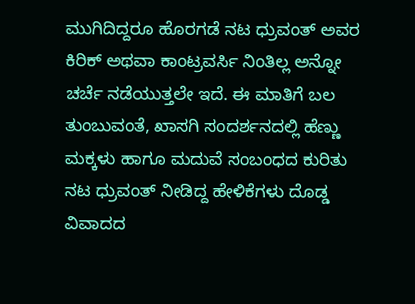ಮುಗಿದಿದ್ದರೂ ಹೊರಗಡೆ ನಟ ಧ್ರುವಂತ್ ಅವರ ಕಿರಿಕ್ ಅಥವಾ ಕಾಂಟ್ರವರ್ಸಿ ನಿಂತಿಲ್ಲ ಅನ್ನೋ ಚರ್ಚೆ ನಡೆಯುತ್ತಲೇ ಇದೆ. ಈ ಮಾತಿಗೆ ಬಲ ತುಂಬುವಂತೆ, ಖಾಸಗಿ ಸಂದರ್ಶನದಲ್ಲಿ ಹೆಣ್ಣು ಮಕ್ಕಳು ಹಾಗೂ ಮದುವೆ ಸಂಬಂಧದ ಕುರಿತು ನಟ ಧ್ರುವಂತ್ ನೀಡಿದ್ದ ಹೇಳಿಕೆಗಳು ದೊಡ್ಡ ವಿವಾದದ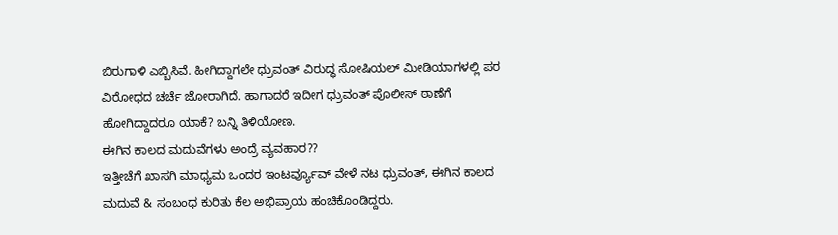ಬಿರುಗಾಳಿ ಎಬ್ಬಿಸಿವೆ. ಹೀಗಿದ್ದಾಗಲೇ ಧ್ರುವಂತ್ ವಿರುದ್ಧ ಸೋಷಿಯಲ್ ಮೀಡಿಯಾಗಳಲ್ಲಿ ಪರ ವಿರೋಧದ ಚರ್ಚೆ ಜೋರಾಗಿದೆ. ಹಾಗಾದರೆ ಇದೀಗ ಧ್ರುವಂತ್ ಪೊಲೀಸ್ ಠಾಣೆಗೆ ಹೋಗಿದ್ದಾದರೂ ಯಾಕೆ? ಬನ್ನಿ ತಿಳಿಯೋಣ.
ಈಗಿನ ಕಾಲದ ಮದುವೆಗಳು ಅಂದ್ರೆ ವ್ಯವಹಾರ??
ಇತ್ತೀಚೆಗೆ ಖಾಸಗಿ ಮಾಧ್ಯಮ ಒಂದರ ಇಂಟರ್ವ್ಯೂವ್ ವೇಳೆ ನಟ ಧ್ರುವಂತ್, ಈಗಿನ ಕಾಲದ ಮದುವೆ & ಸಂಬಂಧ ಕುರಿತು ಕೆಲ ಅಭಿಪ್ರಾಯ ಹಂಚಿಕೊಂಡಿದ್ದರು.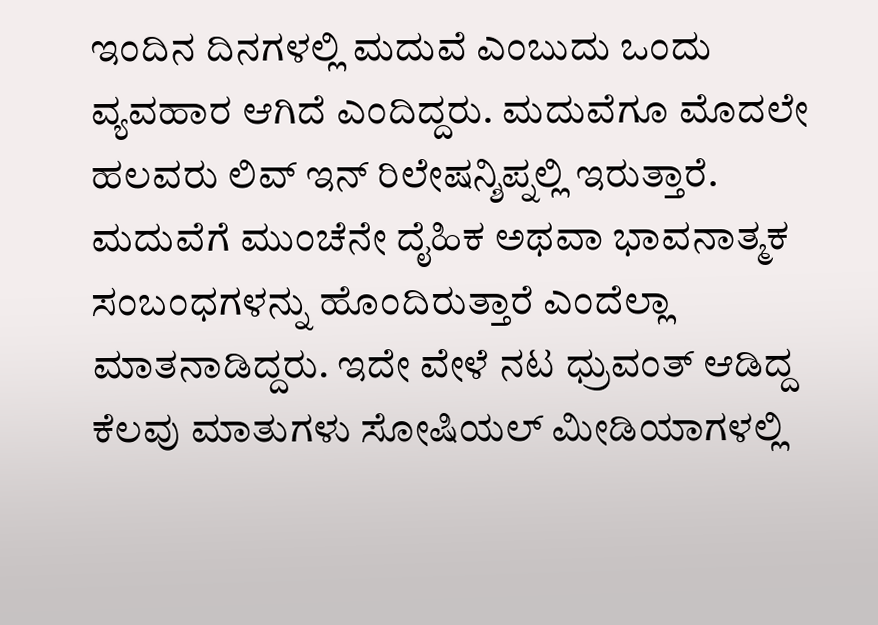ಇಂದಿನ ದಿನಗಳಲ್ಲಿ ಮದುವೆ ಎಂಬುದು ಒಂದು ವ್ಯವಹಾರ ಆಗಿದೆ ಎಂದಿದ್ದರು. ಮದುವೆಗೂ ಮೊದಲೇ ಹಲವರು ಲಿವ್ ಇನ್ ರಿಲೇಷನ್ಶಿಪ್ನಲ್ಲಿ ಇರುತ್ತಾರೆ. ಮದುವೆಗೆ ಮುಂಚೆನೇ ದೈಹಿಕ ಅಥವಾ ಭಾವನಾತ್ಮಕ ಸಂಬಂಧಗಳನ್ನು ಹೊಂದಿರುತ್ತಾರೆ ಎಂದೆಲ್ಲಾ ಮಾತನಾಡಿದ್ದರು. ಇದೇ ವೇಳೆ ನಟ ಧ್ರುವಂತ್ ಆಡಿದ್ದ ಕೆಲವು ಮಾತುಗಳು ಸೋಷಿಯಲ್ ಮೀಡಿಯಾಗಳಲ್ಲಿ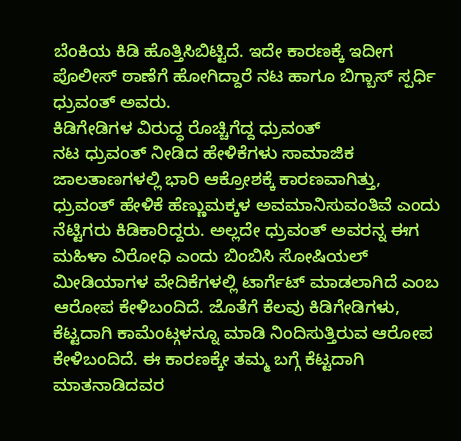ಬೆಂಕಿಯ ಕಿಡಿ ಹೊತ್ತಿಸಿಬಿಟ್ಟಿದೆ. ಇದೇ ಕಾರಣಕ್ಕೆ ಇದೀಗ ಪೊಲೀಸ್ ಠಾಣೆಗೆ ಹೋಗಿದ್ದಾರೆ ನಟ ಹಾಗೂ ಬಿಗ್ಬಾಸ್ ಸ್ಪರ್ಧಿ ಧ್ರುವಂತ್ ಅವರು.
ಕಿಡಿಗೇಡಿಗಳ ವಿರುದ್ಧ ರೊಚ್ಚಿಗೆದ್ದ ಧ್ರುವಂತ್
ನಟ ಧ್ರುವಂತ್ ನೀಡಿದ ಹೇಳಿಕೆಗಳು ಸಾಮಾಜಿಕ ಜಾಲತಾಣಗಳಲ್ಲಿ ಭಾರಿ ಆಕ್ರೋಶಕ್ಕೆ ಕಾರಣವಾಗಿತ್ತು, ಧ್ರುವಂತ್ ಹೇಳಿಕೆ ಹೆಣ್ಣುಮಕ್ಕಳ ಅವಮಾನಿಸುವಂತಿವೆ ಎಂದು ನೆಟ್ಟಿಗರು ಕಿಡಿಕಾರಿದ್ದರು. ಅಲ್ಲದೇ ಧ್ರುವಂತ್ ಅವರನ್ನ ಈಗ ಮಹಿಳಾ ವಿರೋಧಿ ಎಂದು ಬಿಂಬಿಸಿ ಸೋಷಿಯಲ್ ಮೀಡಿಯಾಗಳ ವೇದಿಕೆಗಳಲ್ಲಿ ಟಾರ್ಗೆಟ್ ಮಾಡಲಾಗಿದೆ ಎಂಬ ಆರೋಪ ಕೇಳಿಬಂದಿದೆ. ಜೊತೆಗೆ ಕೆಲವು ಕಿಡಿಗೇಡಿಗಳು, ಕೆಟ್ಟದಾಗಿ ಕಾಮೆಂಟ್ಗಳನ್ನೂ ಮಾಡಿ ನಿಂದಿಸುತ್ತಿರುವ ಆರೋಪ ಕೇಳಿಬಂದಿದೆ. ಈ ಕಾರಣಕ್ಕೇ ತಮ್ಮ ಬಗ್ಗೆ ಕೆಟ್ಟದಾಗಿ ಮಾತನಾಡಿದವರ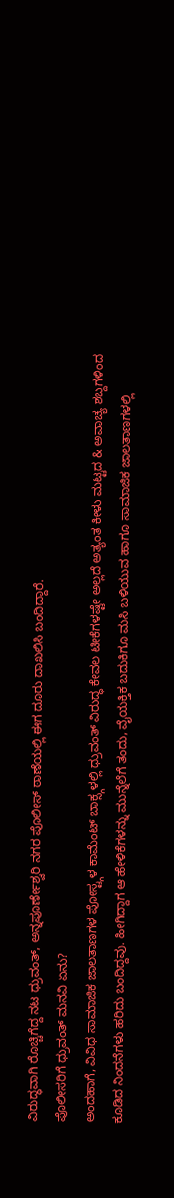ವಿರುದ್ಧವಾಗಿ ರೊಚ್ಚಿಗೆದ್ದ ನಟ ಧ್ರುವಂತ್, ಅನ್ನಪೂರ್ಣೇಶ್ವರಿ ನಗರ ಪೊಲೀಸ್ ಠಾಣೆಯಲ್ಲಿ ಈಗ ದೂರು ದಾಖಲಿಸಿ ಬಂದಿದ್ದಾರೆ.
ಪೊಲೀಸರಿಗೆ ಧ್ರುವಂತ್ ಮನವಿ ಏನು?
ಅಂದಹಾಗೆ, ವಿವಿಧ ಸಾಮಾಜಿಕ ಜಾಲತಾಣಗಳ ಪೋಸ್ಟ್ಗಳ ಕಾಮೆಂಟ್ ಬಾಕ್ಸ್ಗಳಲ್ಲಿ ಧ್ರುವಂತ್ ವಿರುದ್ಧ ಕೇವಲ ಟೀಕೆಗಳಷ್ಟೇ ಅಲ್ಲದೆ ಅತ್ಯಂತ ಕೀಳು ಮಟ್ಟದ & ಅವಾಚ್ಯ ಶಬ್ದಗಳಿಂದ ಕೂಡಿದ ನಿಂದನೆಗಳು ಹರಿದು ಬಂದಿದ್ದವು. ಹೀಗಿದ್ದಾಗ ಆ ಹೇಳಿಕೆಗಳನ್ನು ಮುನ್ನೆಲೆಗೆ ತಂದು, ವೈಯಕ್ತಿಕ ಬದುಕಿಗೂ ಮಸಿ ಬಳಿಯುವ ಹಾಗೂ ಸಾಮಾಜಿಕ ಜಾಲತಾಣಗಳಲ್ಲಿ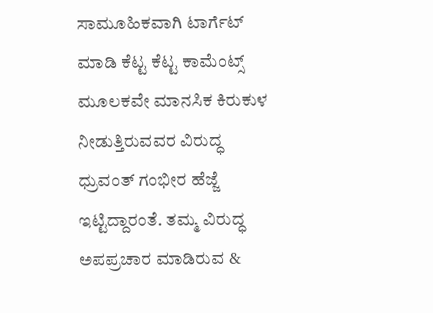ಸಾಮೂಹಿಕವಾಗಿ ಟಾರ್ಗೆಟ್ ಮಾಡಿ ಕೆಟ್ಟ ಕೆಟ್ಟ ಕಾಮೆಂಟ್ಸ್ ಮೂಲಕವೇ ಮಾನಸಿಕ ಕಿರುಕುಳ ನೀಡುತ್ತಿರುವವರ ವಿರುದ್ಧ ಧ್ರುವಂತ್ ಗಂಭೀರ ಹೆಜ್ಜೆ ಇಟ್ಟಿದ್ದಾರಂತೆ. ತಮ್ಮ ವಿರುದ್ಧ ಅಪಪ್ರಚಾರ ಮಾಡಿರುವ &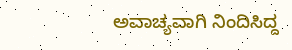ಅವಾಚ್ಯವಾಗಿ ನಿಂದಿಸಿದ್ದ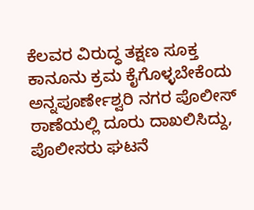ಕೆಲವರ ವಿರುದ್ಧ ತಕ್ಷಣ ಸೂಕ್ತ ಕಾನೂನು ಕ್ರಮ ಕೈಗೊಳ್ಳಬೇಕೆಂದು ಅನ್ನಪೂರ್ಣೇಶ್ವರಿ ನಗರ ಪೊಲೀಸ್ ಠಾಣೆಯಲ್ಲಿ ದೂರು ದಾಖಲಿಸಿದ್ದು, ಪೊಲೀಸರು ಘಟನೆ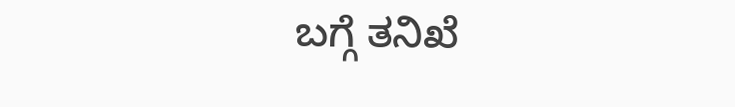ಬಗ್ಗೆ ತನಿಖೆ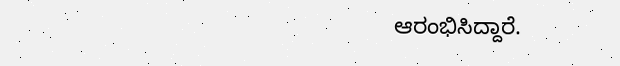ಆರಂಭಿಸಿದ್ದಾರೆ.